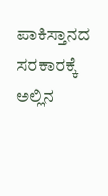ಪಾಕಿಸ್ತಾನದ ಸರಕಾರಕ್ಕೆ ಅಲ್ಲಿನ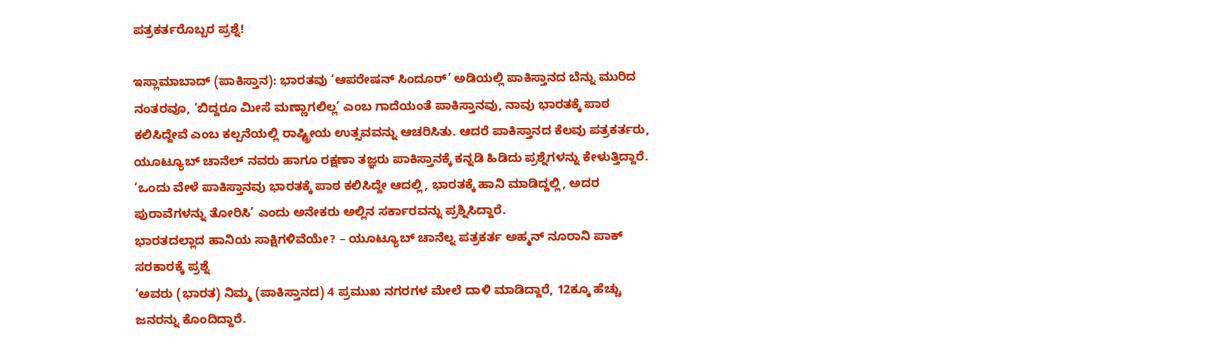ಪತ್ರಕರ್ತರೊಬ್ಬರ ಪ್ರಶ್ನೆ!

ಇಸ್ಲಾಮಾಬಾದ್ (ಪಾಕಿಸ್ತಾನ): ಭಾರತವು ‘ಆಪರೇಷನ್ ಸಿಂದೂರ್’ ಅಡಿಯಲ್ಲಿ ಪಾಕಿಸ್ತಾನದ ಬೆನ್ನು ಮುರಿದ ನಂತರವೂ, ‘ಬಿದ್ದರೂ ಮೀಸೆ ಮಣ್ಣಾಗಲಿಲ್ಲ’ ಎಂಬ ಗಾದೆಯಂತೆ ಪಾಕಿಸ್ತಾನವು, ನಾವು ಭಾರತಕ್ಕೆ ಪಾಠ ಕಲಿಸಿದ್ದೇವೆ ಎಂಬ ಕಲ್ಪನೆಯಲ್ಲಿ ರಾಷ್ಟ್ರೀಯ ಉತ್ಸವವನ್ನು ಆಚರಿಸಿತು. ಆದರೆ ಪಾಕಿಸ್ತಾನದ ಕೆಲವು ಪತ್ರಕರ್ತರು, ಯೂಟ್ಯೂಬ್ ಚಾನೆಲ್ ನವರು ಹಾಗೂ ರಕ್ಷಣಾ ತಜ್ಞರು ಪಾಕಿಸ್ತಾನಕ್ಕೆ ಕನ್ನಡಿ ಹಿಡಿದು ಪ್ರಶ್ನೆಗಳನ್ನು ಕೇಳುತ್ತಿದ್ದಾರೆ. ‘ಒಂದು ವೇಳೆ ಪಾಕಿಸ್ತಾನವು ಭಾರತಕ್ಕೆ ಪಾಠ ಕಲಿಸಿದ್ದೇ ಆದಲ್ಲಿ, ಭಾರತಕ್ಕೆ ಹಾನಿ ಮಾಡಿದ್ದಲ್ಲಿ, ಅದರ ಪುರಾವೆಗಳನ್ನು ತೋರಿಸಿ’ ಎಂದು ಅನೇಕರು ಅಲ್ಲಿನ ಸರ್ಕಾರವನ್ನು ಪ್ರಶ್ನಿಸಿದ್ದಾರೆ.
ಭಾರತದಲ್ಲಾದ ಹಾನಿಯ ಸಾಕ್ಷಿಗಳಿವೆಯೇ? – ಯೂಟ್ಯೂಬ್ ಚಾನೆಲ್ನ ಪತ್ರಕರ್ತ ಅಹ್ಮನ್ ನೂರಾನಿ ಪಾಕ್ ಸರಕಾರಕ್ಕೆ ಪ್ರಶ್ನೆ
‘ಅವರು (ಭಾರತ) ನಿಮ್ಮ (ಪಾಕಿಸ್ತಾನದ) 4 ಪ್ರಮುಖ ನಗರಗಳ ಮೇಲೆ ದಾಳಿ ಮಾಡಿದ್ದಾರೆ, 12ಕ್ಕೂ ಹೆಚ್ಚು ಜನರನ್ನು ಕೊಂದಿದ್ದಾರೆ.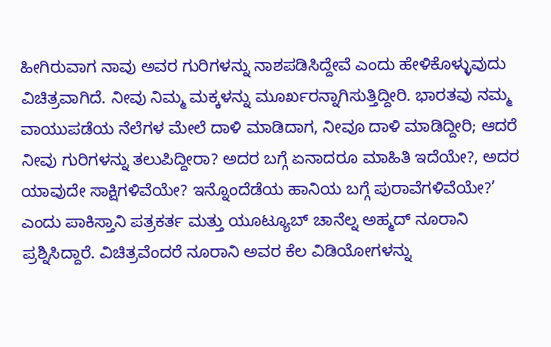ಹೀಗಿರುವಾಗ ನಾವು ಅವರ ಗುರಿಗಳನ್ನು ನಾಶಪಡಿಸಿದ್ದೇವೆ ಎಂದು ಹೇಳಿಕೊಳ್ಳುವುದು ವಿಚಿತ್ರವಾಗಿದೆ. ನೀವು ನಿಮ್ಮ ಮಕ್ಕಳನ್ನು ಮೂರ್ಖರನ್ನಾಗಿಸುತ್ತಿದ್ದೀರಿ. ಭಾರತವು ನಮ್ಮ ವಾಯುಪಡೆಯ ನೆಲೆಗಳ ಮೇಲೆ ದಾಳಿ ಮಾಡಿದಾಗ, ನೀವೂ ದಾಳಿ ಮಾಡಿದ್ದೀರಿ; ಆದರೆ ನೀವು ಗುರಿಗಳನ್ನು ತಲುಪಿದ್ದೀರಾ? ಅದರ ಬಗ್ಗೆ ಏನಾದರೂ ಮಾಹಿತಿ ಇದೆಯೇ?, ಅದರ ಯಾವುದೇ ಸಾಕ್ಷಿಗಳಿವೆಯೇ? ಇನ್ನೊಂದೆಡೆಯ ಹಾನಿಯ ಬಗ್ಗೆ ಪುರಾವೆಗಳಿವೆಯೇ?’ ಎಂದು ಪಾಕಿಸ್ತಾನಿ ಪತ್ರಕರ್ತ ಮತ್ತು ಯೂಟ್ಯೂಬ್ ಚಾನೆಲ್ನ ಅಹ್ಮದ್ ನೂರಾನಿ ಪ್ರಶ್ನಿಸಿದ್ದಾರೆ. ವಿಚಿತ್ರವೆಂದರೆ ನೂರಾನಿ ಅವರ ಕೆಲ ವಿಡಿಯೋಗಳನ್ನು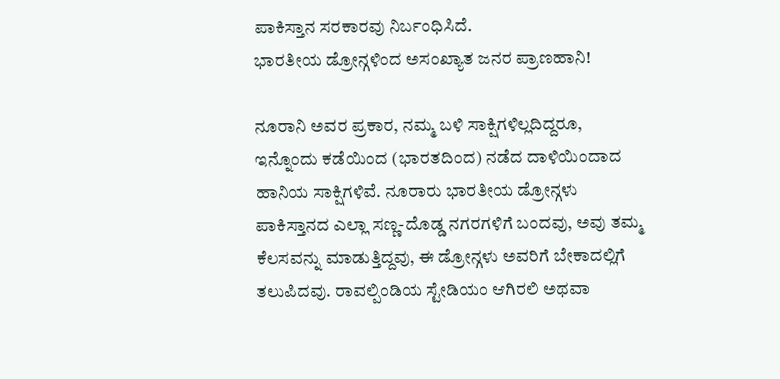ಪಾಕಿಸ್ತಾನ ಸರಕಾರವು ನಿರ್ಬಂಧಿಸಿದೆ.
ಭಾರತೀಯ ಡ್ರೋನ್ಗಳಿಂದ ಅಸಂಖ್ಯಾತ ಜನರ ಪ್ರಾಣಹಾನಿ!

ನೂರಾನಿ ಅವರ ಪ್ರಕಾರ, ನಮ್ಮ ಬಳಿ ಸಾಕ್ಷಿಗಳಿಲ್ಲದಿದ್ದರೂ, ಇನ್ನೊಂದು ಕಡೆಯಿಂದ (ಭಾರತದಿಂದ) ನಡೆದ ದಾಳಿಯಿಂದಾದ ಹಾನಿಯ ಸಾಕ್ಷಿಗಳಿವೆ. ನೂರಾರು ಭಾರತೀಯ ಡ್ರೋನ್ಗಳು ಪಾಕಿಸ್ತಾನದ ಎಲ್ಲಾ ಸಣ್ಣ-ದೊಡ್ಡ ನಗರಗಳಿಗೆ ಬಂದವು, ಅವು ತಮ್ಮ ಕೆಲಸವನ್ನು ಮಾಡುತ್ತಿದ್ದವು, ಈ ಡ್ರೋನ್ಗಳು ಅವರಿಗೆ ಬೇಕಾದಲ್ಲಿಗೆ ತಲುಪಿದವು. ರಾವಲ್ಪಿಂಡಿಯ ಸ್ಟೇಡಿಯಂ ಆಗಿರಲಿ ಅಥವಾ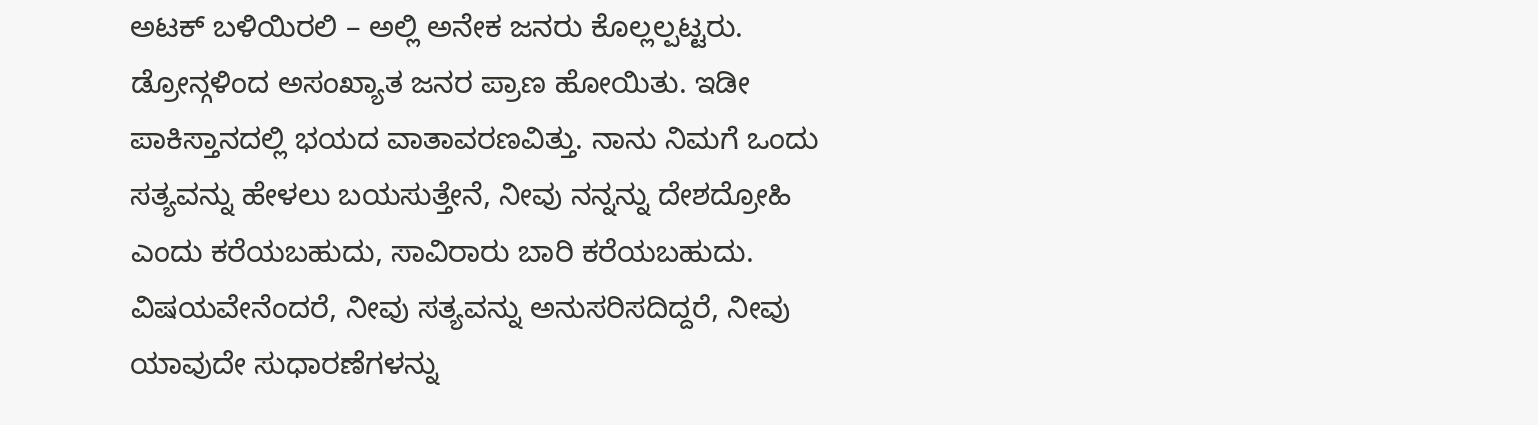ಅಟಕ್ ಬಳಿಯಿರಲಿ – ಅಲ್ಲಿ ಅನೇಕ ಜನರು ಕೊಲ್ಲಲ್ಪಟ್ಟರು. ಡ್ರೋನ್ಗಳಿಂದ ಅಸಂಖ್ಯಾತ ಜನರ ಪ್ರಾಣ ಹೋಯಿತು. ಇಡೀ ಪಾಕಿಸ್ತಾನದಲ್ಲಿ ಭಯದ ವಾತಾವರಣವಿತ್ತು. ನಾನು ನಿಮಗೆ ಒಂದು ಸತ್ಯವನ್ನು ಹೇಳಲು ಬಯಸುತ್ತೇನೆ, ನೀವು ನನ್ನನ್ನು ದೇಶದ್ರೋಹಿ ಎಂದು ಕರೆಯಬಹುದು, ಸಾವಿರಾರು ಬಾರಿ ಕರೆಯಬಹುದು. ವಿಷಯವೇನೆಂದರೆ, ನೀವು ಸತ್ಯವನ್ನು ಅನುಸರಿಸದಿದ್ದರೆ, ನೀವು ಯಾವುದೇ ಸುಧಾರಣೆಗಳನ್ನು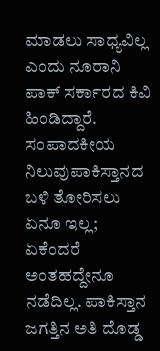ಮಾಡಲು ಸಾಧ್ಯವಿಲ್ಲ ಎಂದು ನೂರಾನಿ ಪಾಕ್ ಸರ್ಕಾರದ ಕಿವಿ ಹಿಂಡಿದ್ದಾರೆ.
ಸಂಪಾದಕೀಯ ನಿಲುವುಪಾಕಿಸ್ತಾನದ ಬಳಿ ತೋರಿಸಲು ಏನೂ ಇಲ್ಲ; ಏಕೆಂದರೆ ಅಂತಹದ್ದೇನೂ ನಡೆದಿಲ್ಲ. ಪಾಕಿಸ್ತಾನ ಜಗತ್ತಿನ ಅತಿ ದೊಡ್ಡ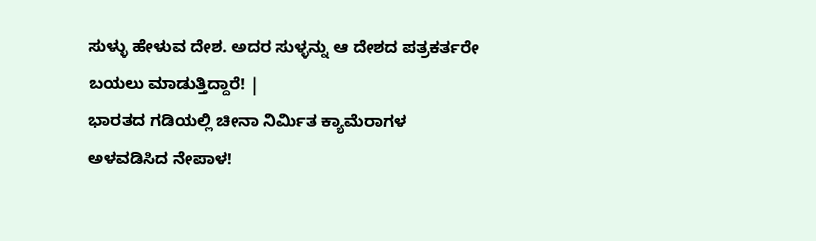ಸುಳ್ಳು ಹೇಳುವ ದೇಶ. ಅದರ ಸುಳ್ಳನ್ನು ಆ ದೇಶದ ಪತ್ರಕರ್ತರೇ ಬಯಲು ಮಾಡುತ್ತಿದ್ದಾರೆ! |
ಭಾರತದ ಗಡಿಯಲ್ಲಿ ಚೀನಾ ನಿರ್ಮಿತ ಕ್ಯಾಮೆರಾಗಳ ಅಳವಡಿಸಿದ ನೇಪಾಳ!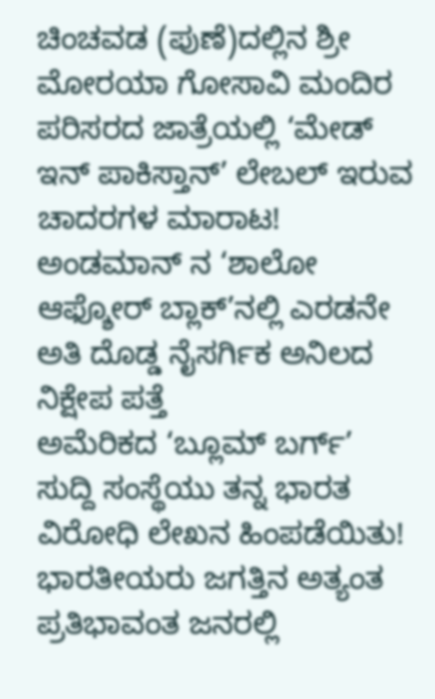ಚಿಂಚವಡ (ಪುಣೆ)ದಲ್ಲಿನ ಶ್ರೀ ಮೋರಯಾ ಗೋಸಾವಿ ಮಂದಿರ ಪರಿಸರದ ಜಾತ್ರೆಯಲ್ಲಿ ‘ಮೇಡ್ ಇನ್ ಪಾಕಿಸ್ತಾನ್’ ಲೇಬಲ್ ಇರುವ ಚಾದರಗಳ ಮಾರಾಟ!
ಅಂಡಮಾನ್ ನ ‘ಶಾಲೋ ಆಫ್ಶೋರ್ ಬ್ಲಾಕ್’ನಲ್ಲಿ ಎರಡನೇ ಅತಿ ದೊಡ್ಡ ನೈಸರ್ಗಿಕ ಅನಿಲದ ನಿಕ್ಷೇಪ ಪತ್ತೆ
ಅಮೆರಿಕದ ‘ಬ್ಲೂಮ್ ಬರ್ಗ್’ ಸುದ್ದಿ ಸಂಸ್ಥೆಯು ತನ್ನ ಭಾರತ ವಿರೋಧಿ ಲೇಖನ ಹಿಂಪಡೆಯಿತು!
ಭಾರತೀಯರು ಜಗತ್ತಿನ ಅತ್ಯಂತ ಪ್ರತಿಭಾವಂತ ಜನರಲ್ಲಿ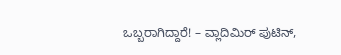ಒಬ್ಬರಾಗಿದ್ದಾರೆ! – ವ್ಲಾದಿಮಿರ್ ಪುಟಿನ್,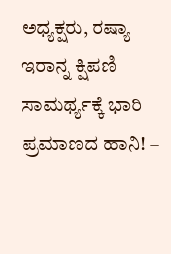ಅಧ್ಯಕ್ಷರು, ರಷ್ಯಾ
ಇರಾನ್ನ ಕ್ಷಿಪಣಿ ಸಾಮರ್ಥ್ಯಕ್ಕೆ ಭಾರಿ ಪ್ರಮಾಣದ ಹಾನಿ! –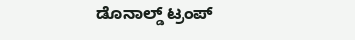ಡೊನಾಲ್ಡ್ ಟ್ರಂಪ್